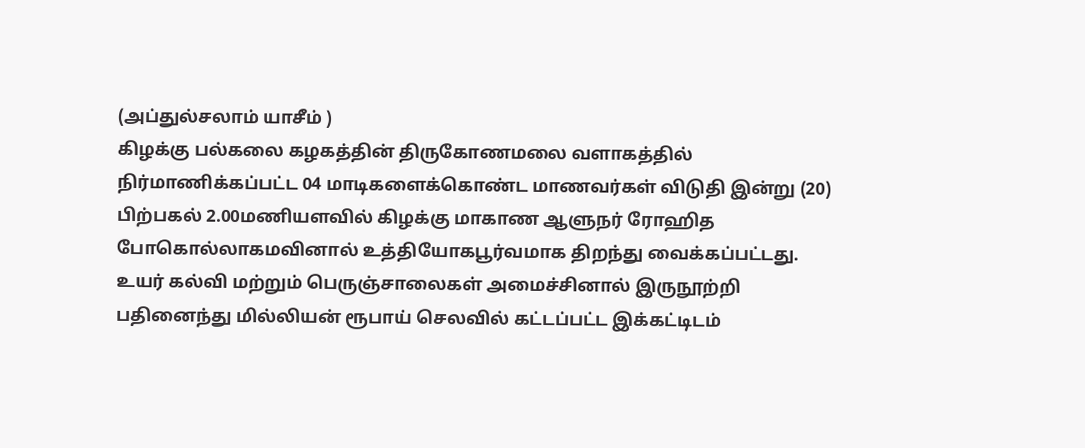(அப்துல்சலாம் யாசீம் )
கிழக்கு பல்கலை கழகத்தின் திருகோணமலை வளாகத்தில் நிர்மாணிக்கப்பட்ட 04 மாடிகளைக்கொண்ட மாணவர்கள் விடுதி இன்று (20) பிற்பகல் 2.00மணியளவில் கிழக்கு மாகாண ஆளுநர் ரோஹித போகொல்லாகமவினால் உத்தியோகபூர்வமாக திறந்து வைக்கப்பட்டது.
உயர் கல்வி மற்றும் பெருஞ்சாலைகள் அமைச்சினால் இருநூற்றி பதினைந்து மில்லியன் ரூபாய் செலவில் கட்டப்பட்ட இக்கட்டிடம்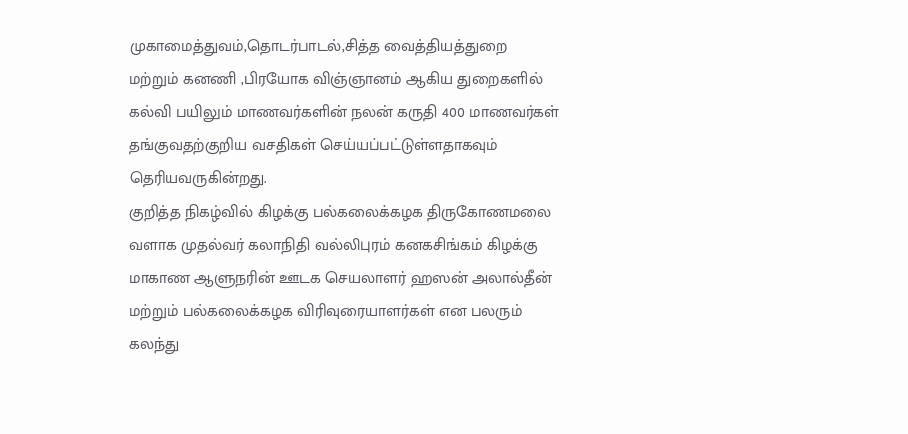முகாமைத்துவம்,தொடர்பாடல்,சித்த வைத்தியத்துறை மற்றும் கனணி ,பிரயோக விஞ்ஞானம் ஆகிய துறைகளில் கல்வி பயிலும் மாணவர்களின் நலன் கருதி 400 மாணவர்கள் தங்குவதற்குறிய வசதிகள் செய்யப்பட்டுள்ளதாகவும் தெரியவருகின்றது.
குறித்த நிகழ்வில் கிழக்கு பல்கலைக்கழக திருகோணமலை வளாக முதல்வர் கலாநிதி வல்லிபுரம் கனகசிங்கம் கிழக்கு மாகாண ஆளுநரின் ஊடக செயலாளர் ஹஸன் அலால்தீன் மற்றும் பல்கலைக்கழக விரிவுரையாளர்கள் என பலரும் கலந்து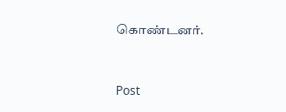கொண்டனர்.


Post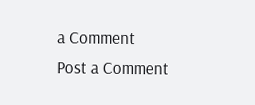a Comment
Post a Comment